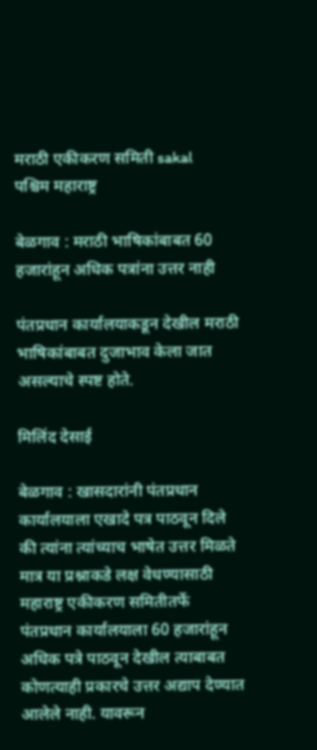मराठी एकीकरण समिती sakal
पश्चिम महाराष्ट्र

बेळगाव : मराठी भाषिकांबाबत 60 हजारांहून अधिक पत्रांना उत्तर नाही

पंतप्रधान कार्यालयाकडून देखील मराठी भाषिकांबाबत दुजाभाव केला जात असल्याचे स्पष्ट होते.

मिलिंद देसाई

बेळगाव : खासदारांनी पंतप्रधान कार्यालयाला एखादे पत्र पाठवून दिले की त्यांना त्यांच्याच भाषेत उत्तर मिळते मात्र या प्रश्नाकडे लक्ष वेधण्यासाठी महाराष्ट्र एकीकरण समितीतर्फे पंतप्रधान कार्यालयाला 60 हजारांहून अधिक पत्रे पाठवून देखील त्याबाबत कोणत्याही प्रकारचे उत्तर अद्याप देण्यात आलेले नाही. यावरून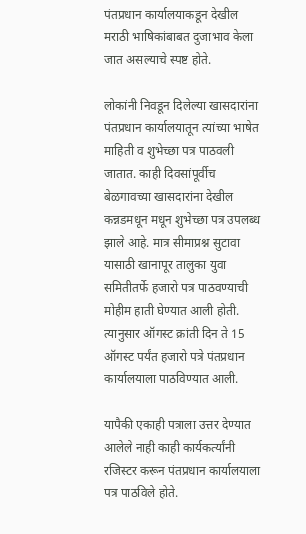पंतप्रधान कार्यालयाकडून देखील मराठी भाषिकांबाबत दुजाभाव केला जात असल्याचे स्पष्ट होते.

लोकांनी निवडून दिलेल्या खासदारांना पंतप्रधान कार्यालयातून त्यांच्या भाषेत माहिती व शुभेच्छा पत्र पाठवली जातात. काही दिवसांपूर्वीच बेळगावच्या खासदारांना देखील कन्नडमधून मधून शुभेच्छा पत्र उपलब्ध झाले आहे. मात्र सीमाप्रश्न सुटावा यासाठी खानापूर तालुका युवा समितीतर्फे हजारो पत्र पाठवण्याची मोहीम हाती घेण्यात आली होती. त्यानुसार ऑगस्ट क्रांती दिन ते 15 ऑगस्ट पर्यंत हजारो पत्रे पंतप्रधान कार्यालयाला पाठविण्यात आली.

यापैकी एकाही पत्राला उत्तर देण्यात आलेले नाही काही कार्यकर्त्यांनी रजिस्टर करून पंतप्रधान कार्यालयाला पत्र पाठविले होते.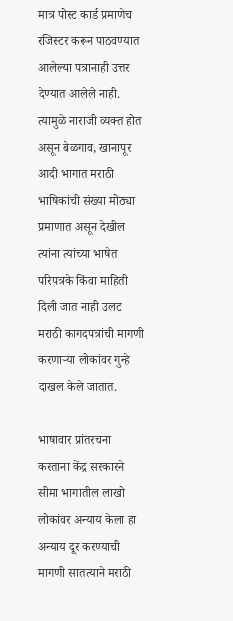मात्र पोस्ट कार्ड प्रमाणेच रजिस्टर करून पाठवण्यात आलेल्या पत्रानाही उत्तर देण्यात आलेले नाही. त्यामुळे नाराजी व्यक्त होत असून बेळगाव, खानापूर आदी भागात मराठी भाषिकांची संख्या मोठ्या प्रमाणात असून देखील त्यांना त्यांच्या भाषेत परिपत्रके किंवा माहिती दिली जात नाही उलट मराठी कागदपत्रांची मागणी करणाऱ्या लोकांवर गुन्हे दाखल केले जातात.

भाषावार प्रांतरचना करताना केंद्र सरकारने सीमा भागातील लाखो लोकांवर अन्याय केला हा अन्याय दूर करण्याची मागणी सातत्याने मराठी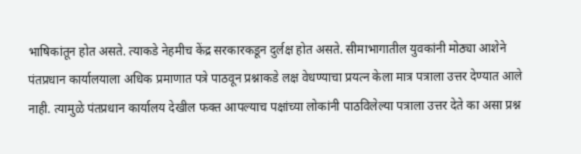भाषिकांतून होत असते. त्याकडे नेहमीच केंद्र सरकारकडून दुर्लक्ष होत असते. सीमाभागातील युवकांनी मोठ्या आशेने पंतप्रधान कार्यालयाला अधिक प्रमाणात पत्रे पाठवून प्रश्नाकडे लक्ष वेधण्याचा प्रयत्न केला मात्र पत्राला उत्तर देण्यात आले नाही. त्यामुळे पंतप्रधान कार्यालय देखील फक्त आपल्याच पक्षांच्या लोकांनी पाठविलेल्या पत्राला उत्तर देते का असा प्रश्न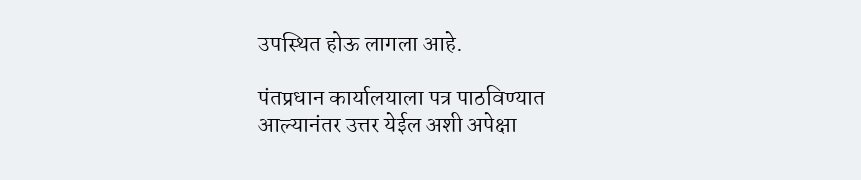उपस्थित होऊ लागला आहे.

पंतप्रधान कार्यालयाला पत्र पाठविण्यात आल्यानंतर उत्तर येईल अशी अपेक्षा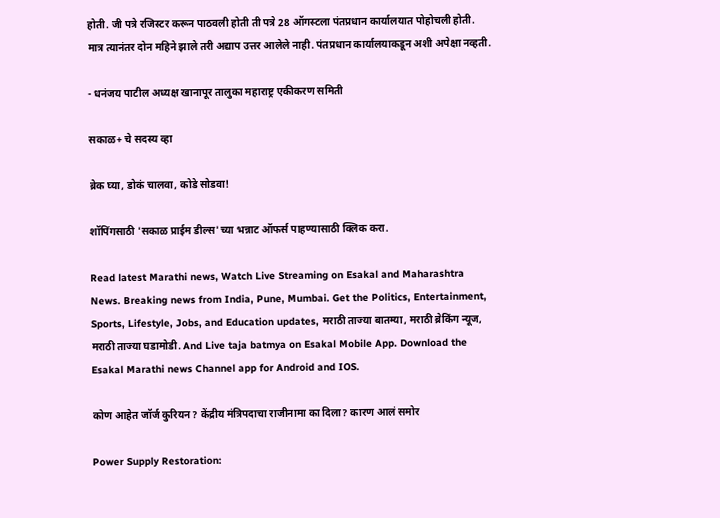होती. जी पत्रे रजिस्टर करून पाठवली होती ती पत्रे 28 ऑगस्टला पंतप्रधान कार्यालयात पोहोचली होती. मात्र त्यानंतर दोन महिने झाले तरी अद्याप उत्तर आलेले नाही. पंतप्रधान कार्यालयाकडून अशी अपेक्षा नव्हती.

- धनंजय पाटील अध्यक्ष खानापूर तालुका महाराष्ट्र एकीकरण समिती

सकाळ+ चे सदस्य व्हा

ब्रेक घ्या, डोकं चालवा, कोडे सोडवा!

शॉपिंगसाठी 'सकाळ प्राईम डील्स'च्या भन्नाट ऑफर्स पाहण्यासाठी क्लिक करा.

Read latest Marathi news, Watch Live Streaming on Esakal and Maharashtra News. Breaking news from India, Pune, Mumbai. Get the Politics, Entertainment, Sports, Lifestyle, Jobs, and Education updates, मराठी ताज्या बातम्या, मराठी ब्रेकिंग न्यूज, मराठी ताज्या घडामोडी. And Live taja batmya on Esakal Mobile App. Download the Esakal Marathi news Channel app for Android and IOS.

कोण आहेत जॉर्ज कुरियन? केंद्रीय मंत्रिपदाचा राजीनामा का दिला? कारण आलं समोर

Power Supply Restoration: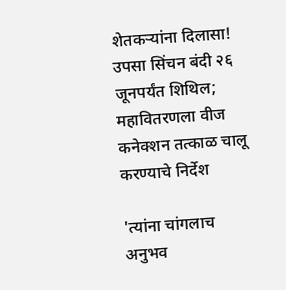शेतकऱ्यांना दिलासा! उपसा सिंचन बंदी २६ जूनपर्यंत शिथिल; महावितरणला वीज कनेक्शन तत्काळ चालू करण्याचे निर्देश

'त्यांना चांगलाच अनुभव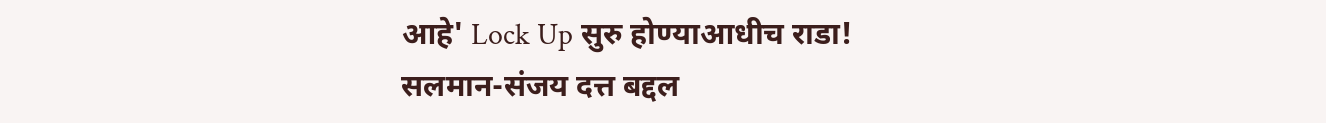आहे' Lock Up सुरु होण्याआधीच राडा! सलमान-संजय दत्त बद्दल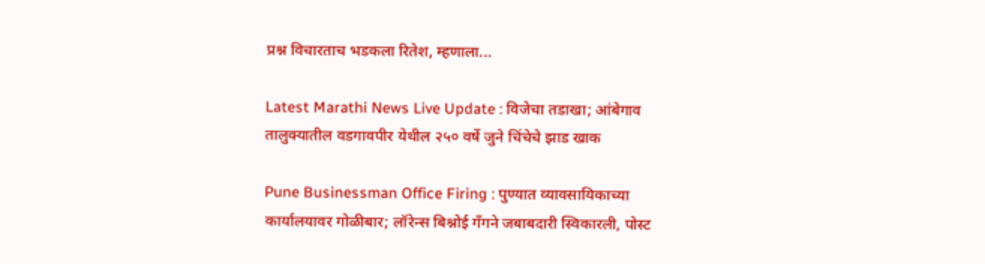प्रश्न विचारताच भडकला रितेश, म्हणाला...

Latest Marathi News Live Update : विजेचा तडाखा; आंबेगाव तालुक्यातील वडगावपीर येथील २५० वर्षे जुने चिंचेचे झाड खाक

Pune Businessman Office Firing : पुण्यात व्यावसायिकाच्या कार्यालयावर गोळीबार; लॉरेन्स बिश्नोई गँगने जबाबदारी स्विकारली, पोस्ट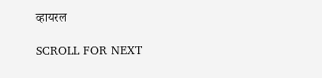व्हायरल

SCROLL FOR NEXT